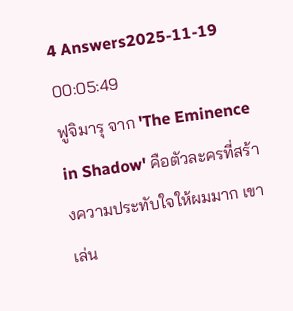4 Answers2025-11-19 00:05:49
ฟูจิมารุ จาก 'The Eminence in Shadow' คือตัวละครที่สร้างความประทับใจให้ผมมาก เขาเล่น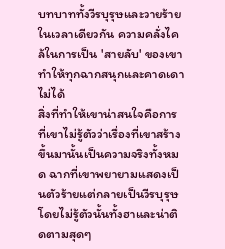บทบาททั้งวีรบุรุษและวายร้ายในเวลาเดียวกัน ความคลั่งไคล้ในการเป็น 'สายลับ' ของเขาทำให้ทุกฉากสนุกและคาดเดาไม่ได้
สิ่งที่ทำให้เขาน่าสนใจคือการที่เขาไม่รู้ตัวว่าเรื่องที่เขาสร้างขึ้นมานั้นเป็นความจริงทั้งหมด ฉากที่เขาพยายามแสดงเป็นตัวร้ายแต่กลายเป็นวีรบุรุษโดยไม่รู้ตัวนั้นทั้งฮาและน่าติดตามสุดๆ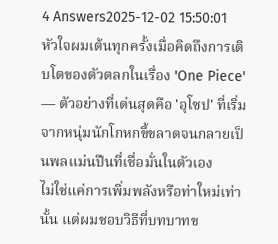4 Answers2025-12-02 15:50:01
หัวใจผมเต้นทุกครั้งเมื่อคิดถึงการเติบโตของตัวตลกในเรื่อง 'One Piece' — ตัวอย่างที่เด่นสุดคือ 'อุโซป' ที่เริ่มจากหนุ่มนักโกหกขี้ขลาดจนกลายเป็นพลแม่นปืนที่เชื่อมั่นในตัวเอง
ไม่ใช่แค่การเพิ่มพลังหรือท่าใหม่เท่านั้น แต่ผมชอบวิธีที่บทบาทข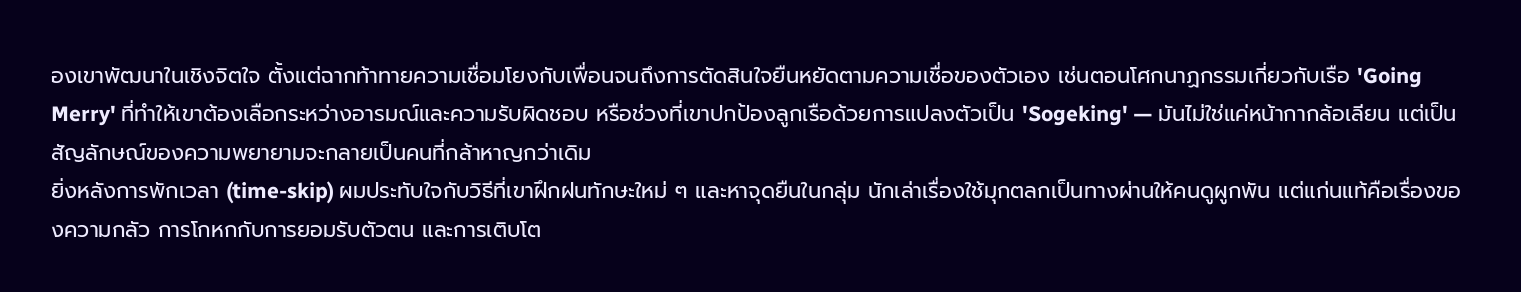องเขาพัฒนาในเชิงจิตใจ ตั้งแต่ฉากท้าทายความเชื่อมโยงกับเพื่อนจนถึงการตัดสินใจยืนหยัดตามความเชื่อของตัวเอง เช่นตอนโศกนาฏกรรมเกี่ยวกับเรือ 'Going Merry' ที่ทำให้เขาต้องเลือกระหว่างอารมณ์และความรับผิดชอบ หรือช่วงที่เขาปกป้องลูกเรือด้วยการแปลงตัวเป็น 'Sogeking' — มันไม่ใช่แค่หน้ากากล้อเลียน แต่เป็นสัญลักษณ์ของความพยายามจะกลายเป็นคนที่กล้าหาญกว่าเดิม
ยิ่งหลังการพักเวลา (time-skip) ผมประทับใจกับวิธีที่เขาฝึกฝนทักษะใหม่ ๆ และหาจุดยืนในกลุ่ม นักเล่าเรื่องใช้มุกตลกเป็นทางผ่านให้คนดูผูกพัน แต่แก่นแท้คือเรื่องของความกลัว การโกหกกับการยอมรับตัวตน และการเติบโต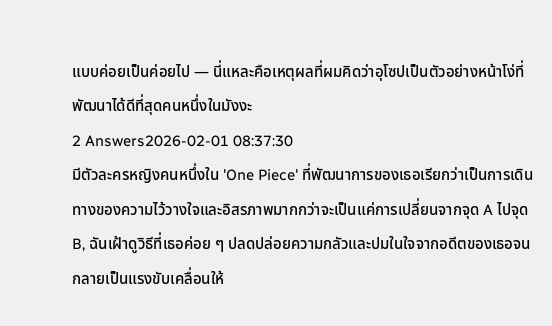แบบค่อยเป็นค่อยไป — นี่แหละคือเหตุผลที่ผมคิดว่าอุโซปเป็นตัวอย่างหน้าโง่ที่พัฒนาได้ดีที่สุดคนหนึ่งในมังงะ
2 Answers2026-02-01 08:37:30
มีตัวละครหญิงคนหนึ่งใน 'One Piece' ที่พัฒนาการของเธอเรียกว่าเป็นการเดินทางของความไว้วางใจและอิสรภาพมากกว่าจะเป็นแค่การเปลี่ยนจากจุด A ไปจุด B, ฉันเฝ้าดูวิธีที่เธอค่อย ๆ ปลดปล่อยความกลัวและปมในใจจากอดีตของเธอจนกลายเป็นแรงขับเคลื่อนให้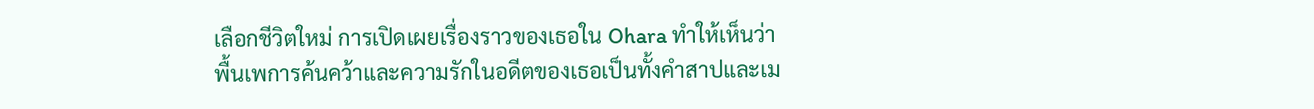เลือกชีวิตใหม่ การเปิดเผยเรื่องราวของเธอใน Ohara ทำให้เห็นว่าพื้นเพการค้นคว้าและความรักในอดีตของเธอเป็นทั้งคำสาปและเม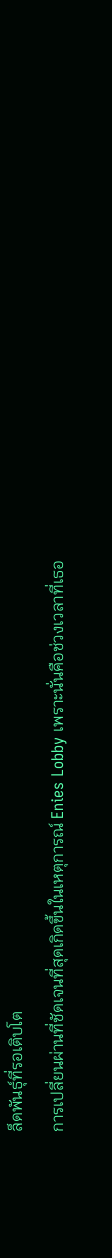ล็ดพันธุ์ที่รอเติบโต
การเปลี่ยนผ่านที่ชัดเจนที่สุดเกิดขึ้นในเหตุการณ์ Enies Lobby เพราะนั่นคือช่วงเวลาที่เธอ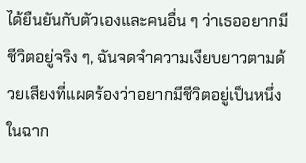ได้ยืนยันกับตัวเองและคนอื่น ๆ ว่าเธออยากมีชีวิตอยู่จริง ๆ, ฉันจดจำความเงียบยาวตามด้วยเสียงที่แผดร้องว่าอยากมีชีวิตอยู่เป็นหนึ่งในฉาก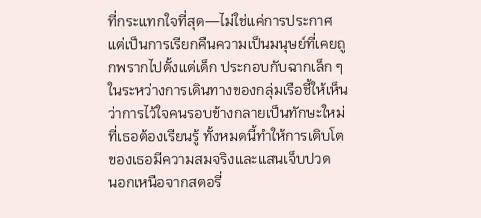ที่กระแทกใจที่สุด—ไม่ใช่แค่การประกาศ แต่เป็นการเรียกคืนความเป็นมนุษย์ที่เคยถูกพรากไปตั้งแต่เด็ก ประกอบกับฉากเล็ก ๆ ในระหว่างการเดินทางของกลุ่มเรือชี้ให้เห็นว่าการไว้ใจคนรอบข้างกลายเป็นทักษะใหม่ที่เธอต้องเรียนรู้ ทั้งหมดนี้ทำให้การเติบโตของเธอมีความสมจริงและแสนเจ็บปวด
นอกเหนือจากสตอรี่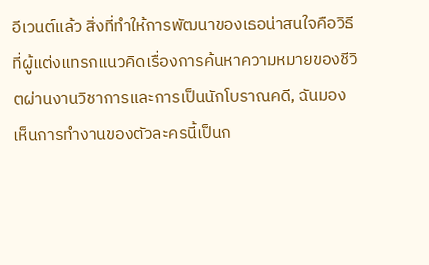อีเวนต์แล้ว สิ่งที่ทำให้การพัฒนาของเธอน่าสนใจคือวิธีที่ผู้แต่งแทรกแนวคิดเรื่องการค้นหาความหมายของชีวิตผ่านงานวิชาการและการเป็นนักโบราณคดี, ฉันมองเห็นการทำงานของตัวละครนี้เป็นก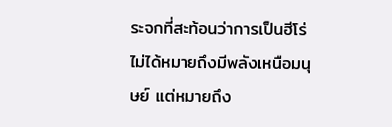ระจกที่สะท้อนว่าการเป็นฮีโร่ไม่ได้หมายถึงมีพลังเหนือมนุษย์ แต่หมายถึง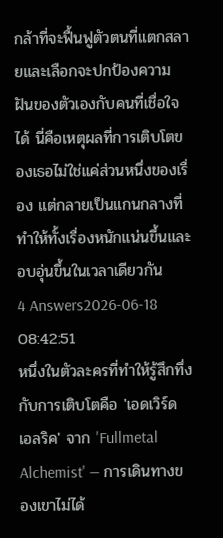กล้าที่จะฟื้นฟูตัวตนที่แตกสลายและเลือกจะปกป้องความฝันของตัวเองกับคนที่เชื่อใจได้ นี่คือเหตุผลที่การเติบโตของเธอไม่ใช่แค่ส่วนหนึ่งของเรื่อง แต่กลายเป็นแกนกลางที่ทำให้ทั้งเรื่องหนักแน่นขึ้นและอบอุ่นขึ้นในเวลาเดียวกัน
4 Answers2026-06-18 08:42:51
หนึ่งในตัวละครที่ทำให้รู้สึกทึ่งกับการเติบโตคือ 'เอดเวิร์ด เอลริค' จาก 'Fullmetal Alchemist' — การเดินทางของเขาไม่ได้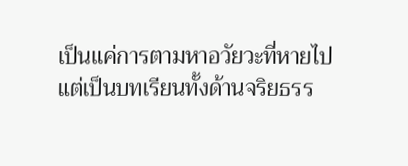เป็นแค่การตามหาอวัยวะที่หายไป แต่เป็นบทเรียนทั้งด้านจริยธรร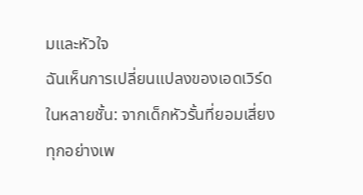มและหัวใจ
ฉันเห็นการเปลี่ยนแปลงของเอดเวิร์ดในหลายชั้น: จากเด็กหัวรั้นที่ยอมเสี่ยงทุกอย่างเพ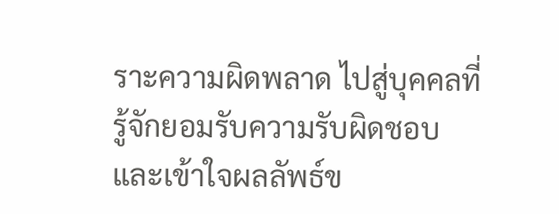ราะความผิดพลาด ไปสู่บุคคลที่รู้จักยอมรับความรับผิดชอบและเข้าใจผลลัพธ์ข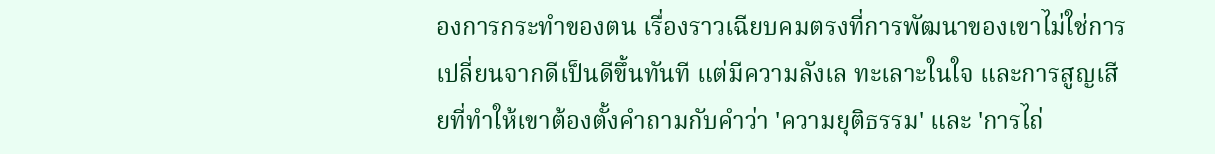องการกระทำของตน เรื่องราวเฉียบคมตรงที่การพัฒนาของเขาไม่ใช่การเปลี่ยนจากดีเป็นดีขึ้นทันที แต่มีความลังเล ทะเลาะในใจ และการสูญเสียที่ทำให้เขาต้องตั้งคำถามกับคำว่า 'ความยุติธรรม' และ 'การไถ่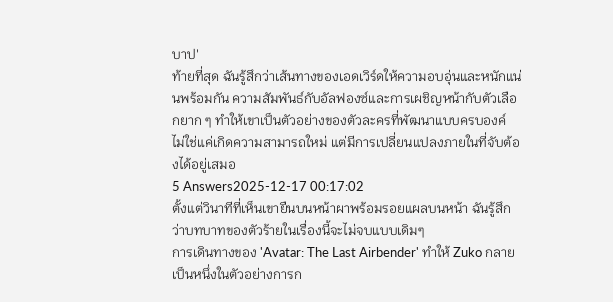บาป'
ท้ายที่สุด ฉันรู้สึกว่าเส้นทางของเอดเวิร์ดให้ความอบอุ่นและหนักแน่นพร้อมกัน ความสัมพันธ์กับอัลฟองซ์และการเผชิญหน้ากับตัวเลือกยาก ๆ ทำให้เขาเป็นตัวอย่างของตัวละครที่พัฒนาแบบครบองค์ ไม่ใช่แค่เกิดความสามารถใหม่ แต่มีการเปลี่ยนแปลงภายในที่จับต้องได้อยู่เสมอ
5 Answers2025-12-17 00:17:02
ตั้งแต่วินาทีที่เห็นเขายืนบนหน้าผาพร้อมรอยแผลบนหน้า ฉันรู้สึกว่าบทบาทของตัวร้ายในเรื่องนี้จะไม่จบแบบเดิมๆ
การเดินทางของ 'Avatar: The Last Airbender' ทำให้ Zuko กลายเป็นหนึ่งในตัวอย่างการก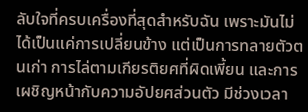ลับใจที่ครบเครื่องที่สุดสำหรับฉัน เพราะมันไม่ได้เป็นแค่การเปลี่ยนข้าง แต่เป็นการทลายตัวตนเก่า การไล่ตามเกียรติยศที่ผิดเพี้ยน และการเผชิญหน้ากับความอัปยศส่วนตัว มีช่วงเวลา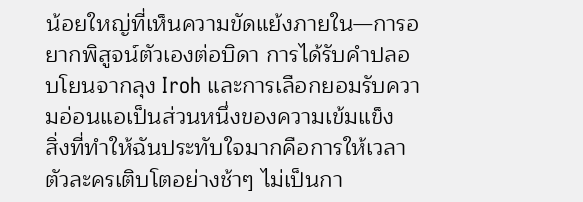น้อยใหญ่ที่เห็นความขัดแย้งภายใน—การอยากพิสูจน์ตัวเองต่อบิดา การได้รับคำปลอบโยนจากลุง Iroh และการเลือกยอมรับความอ่อนแอเป็นส่วนหนึ่งของความเข้มแข็ง
สิ่งที่ทำให้ฉันประทับใจมากคือการให้เวลาตัวละครเติบโตอย่างช้าๆ ไม่เป็นกา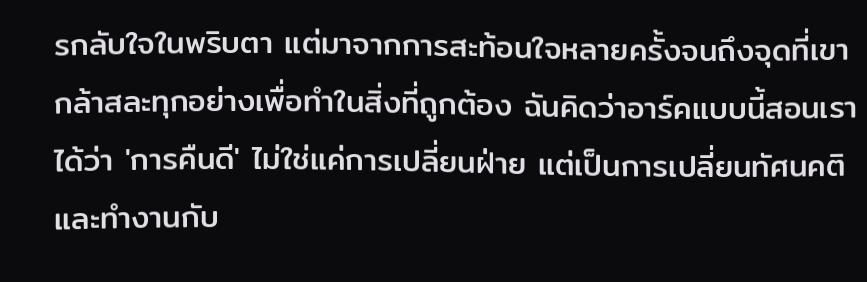รกลับใจในพริบตา แต่มาจากการสะท้อนใจหลายครั้งจนถึงจุดที่เขากล้าสละทุกอย่างเพื่อทำในสิ่งที่ถูกต้อง ฉันคิดว่าอาร์คแบบนี้สอนเราได้ว่า 'การคืนดี' ไม่ใช่แค่การเปลี่ยนฝ่าย แต่เป็นการเปลี่ยนทัศนคติและทำงานกับ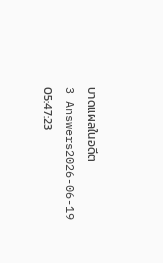บาดแผลในอดีต
3 Answers2026-06-19 05:47:23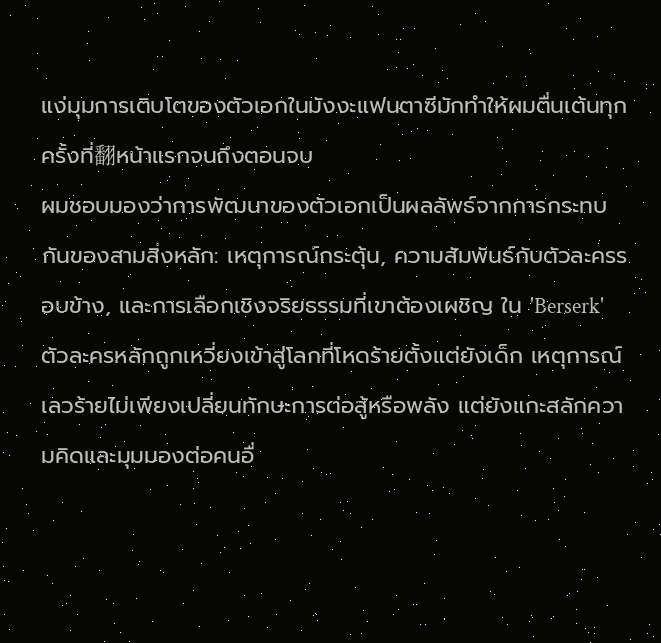แง่มุมการเติบโตของตัวเอกในมังงะแฟนตาซีมักทำให้ผมตื่นเต้นทุกครั้งที่翻หน้าแรกจนถึงตอนจบ
ผมชอบมองว่าการพัฒนาของตัวเอกเป็นผลลัพธ์จากการกระทบกันของสามสิ่งหลัก: เหตุการณ์กระตุ้น, ความสัมพันธ์กับตัวละครรอบข้าง, และการเลือกเชิงจริยธรรมที่เขาต้องเผชิญ ใน 'Berserk' ตัวละครหลักถูกเหวี่ยงเข้าสู่โลกที่โหดร้ายตั้งแต่ยังเด็ก เหตุการณ์เลวร้ายไม่เพียงเปลี่ยนทักษะการต่อสู้หรือพลัง แต่ยังแกะสลักความคิดและมุมมองต่อคนอื่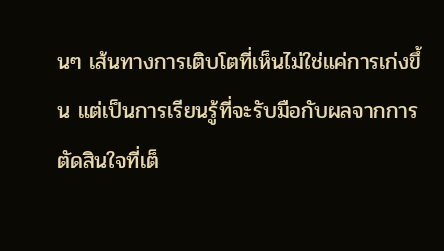นๆ เส้นทางการเติบโตที่เห็นไม่ใช่แค่การเก่งขึ้น แต่เป็นการเรียนรู้ที่จะรับมือกับผลจากการตัดสินใจที่เต็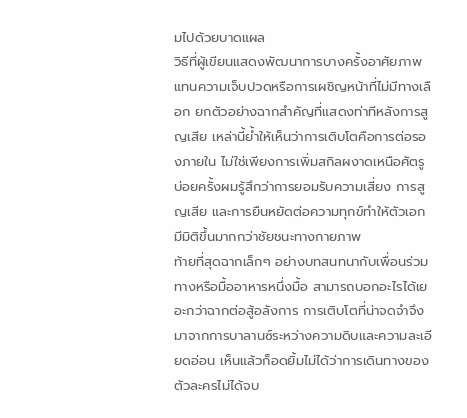มไปด้วยบาดแผล
วิธีที่ผู้เขียนแสดงพัฒนาการบางครั้งอาศัยภาพแทนความเจ็บปวดหรือการเผชิญหน้าที่ไม่มีทางเลือก ยกตัวอย่างฉากสำคัญที่แสดงท่าทีหลังการสูญเสีย เหล่านี้ย้ำให้เห็นว่าการเติบโตคือการต่อรองภายใน ไม่ใช่เพียงการเพิ่มสกิลผงาดเหนือศัตรู บ่อยครั้งผมรู้สึกว่าการยอมรับความเสี่ยง การสูญเสีย และการยืนหยัดต่อความทุกข์ทำให้ตัวเอกมีมิติขึ้นมากกว่าชัยชนะทางกายภาพ
ท้ายที่สุดฉากเล็กๆ อย่างบทสนทนากับเพื่อนร่วมทางหรือมื้ออาหารหนึ่งมื้อ สามารถบอกอะไรได้เยอะกว่าฉากต่อสู้อลังการ การเติบโตที่น่าจดจำจึงมาจากการบาลานซ์ระหว่างความดิบและความละเอียดอ่อน เห็นแล้วก็อดยิ้มไม่ได้ว่าการเดินทางของตัวละครไม่ได้จบ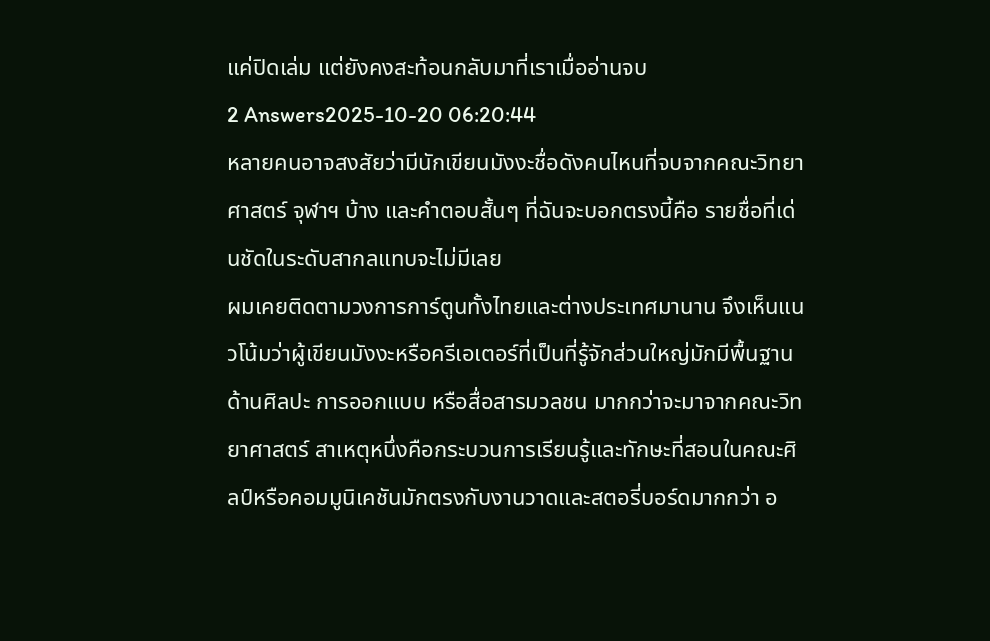แค่ปิดเล่ม แต่ยังคงสะท้อนกลับมาที่เราเมื่ออ่านจบ
2 Answers2025-10-20 06:20:44
หลายคนอาจสงสัยว่ามีนักเขียนมังงะชื่อดังคนไหนที่จบจากคณะวิทยาศาสตร์ จุฬาฯ บ้าง และคำตอบสั้นๆ ที่ฉันจะบอกตรงนี้คือ รายชื่อที่เด่นชัดในระดับสากลแทบจะไม่มีเลย
ผมเคยติดตามวงการการ์ตูนทั้งไทยและต่างประเทศมานาน จึงเห็นแนวโน้มว่าผู้เขียนมังงะหรือครีเอเตอร์ที่เป็นที่รู้จักส่วนใหญ่มักมีพื้นฐานด้านศิลปะ การออกแบบ หรือสื่อสารมวลชน มากกว่าจะมาจากคณะวิทยาศาสตร์ สาเหตุหนึ่งคือกระบวนการเรียนรู้และทักษะที่สอนในคณะศิลป์หรือคอมมูนิเคชันมักตรงกับงานวาดและสตอรี่บอร์ดมากกว่า อ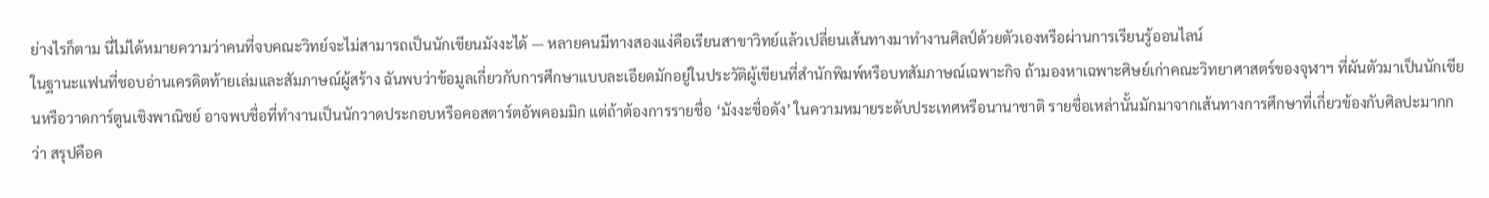ย่างไรก็ตาม นี่ไม่ได้หมายความว่าคนที่จบคณะวิทย์จะไม่สามารถเป็นนักเขียนมังงะได้ — หลายคนมีทางสองแง่คือเรียนสาขาวิทย์แล้วเปลี่ยนเส้นทางมาทำงานศิลป์ด้วยตัวเองหรือผ่านการเรียนรู้ออนไลน์
ในฐานะแฟนที่ชอบอ่านเครดิตท้ายเล่มและสัมภาษณ์ผู้สร้าง ฉันพบว่าข้อมูลเกี่ยวกับการศึกษาแบบละเอียดมักอยู่ในประวัติผู้เขียนที่สำนักพิมพ์หรือบทสัมภาษณ์เฉพาะกิจ ถ้ามองหาเฉพาะศิษย์เก่าคณะวิทยาศาสตร์ของจุฬาฯ ที่ผันตัวมาเป็นนักเขียนหรือวาดการ์ตูนเชิงพาณิชย์ อาจพบชื่อที่ทำงานเป็นนักวาดประกอบหรือคอสตาร์ตอัพคอมมิก แต่ถ้าต้องการรายชื่อ ‘มังงะชื่อดัง’ ในความหมายระดับประเทศหรือนานาชาติ รายชื่อเหล่านั้นมักมาจากเส้นทางการศึกษาที่เกี่ยวข้องกับศิลปะมากกว่า สรุปคือค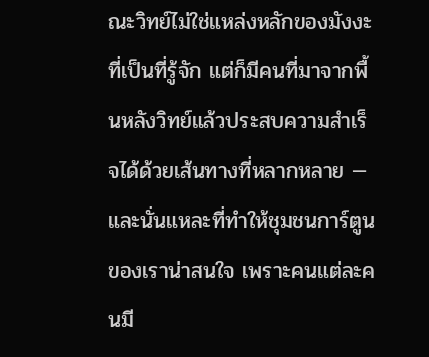ณะวิทย์ไม่ใช่แหล่งหลักของมังงะที่เป็นที่รู้จัก แต่ก็มีคนที่มาจากพื้นหลังวิทย์แล้วประสบความสำเร็จได้ด้วยเส้นทางที่หลากหลาย — และนั่นแหละที่ทำให้ชุมชนการ์ตูนของเราน่าสนใจ เพราะคนแต่ละคนมี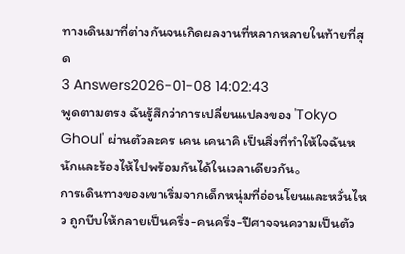ทางเดินมาที่ต่างกันจนเกิดผลงานที่หลากหลายในท้ายที่สุด
3 Answers2026-01-08 14:02:43
พูดตามตรง ฉันรู้สึกว่าการเปลี่ยนแปลงของ 'Tokyo Ghoul' ผ่านตัวละคร เคน เคนาคิ เป็นสิ่งที่ทำให้ใจฉันหนักและร้องไห้ไปพร้อมกันได้ในเวลาเดียวกัน。
การเดินทางของเขาเริ่มจากเด็กหนุ่มที่อ่อนโยนและหวั่นไหว ถูกบีบให้กลายเป็นครึ่ง-คนครึ่ง-ปีศาจจนความเป็นตัว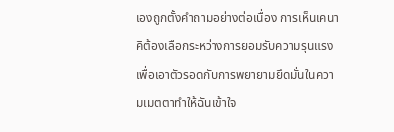เองถูกตั้งคำถามอย่างต่อเนื่อง การเห็นเคนาคิต้องเลือกระหว่างการยอมรับความรุนแรงเพื่อเอาตัวรอดกับการพยายามยึดมั่นในความเมตตาทำให้ฉันเข้าใจ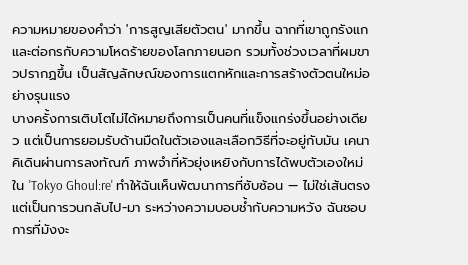ความหมายของคำว่า 'การสูญเสียตัวตน' มากขึ้น ฉากที่เขาถูกรังแกและต่อกรกับความโหดร้ายของโลกภายนอก รวมทั้งช่วงเวลาที่ผมขาวปรากฏขึ้น เป็นสัญลักษณ์ของการแตกหักและการสร้างตัวตนใหม่อย่างรุนแรง
บางครั้งการเติบโตไม่ได้หมายถึงการเป็นคนที่แข็งแกร่งขึ้นอย่างเดียว แต่เป็นการยอมรับด้านมืดในตัวเองและเลือกวิธีที่จะอยู่กับมัน เคนาคิเดินผ่านการลงทัณฑ์ ภาพจำที่หัวยุ่งเหยิงกับการได้พบตัวเองใหม่ใน 'Tokyo Ghoul:re' ทำให้ฉันเห็นพัฒนาการที่ซับซ้อน — ไม่ใช่เส้นตรงแต่เป็นการวนกลับไป-มา ระหว่างความบอบช้ำกับความหวัง ฉันชอบการที่มังงะ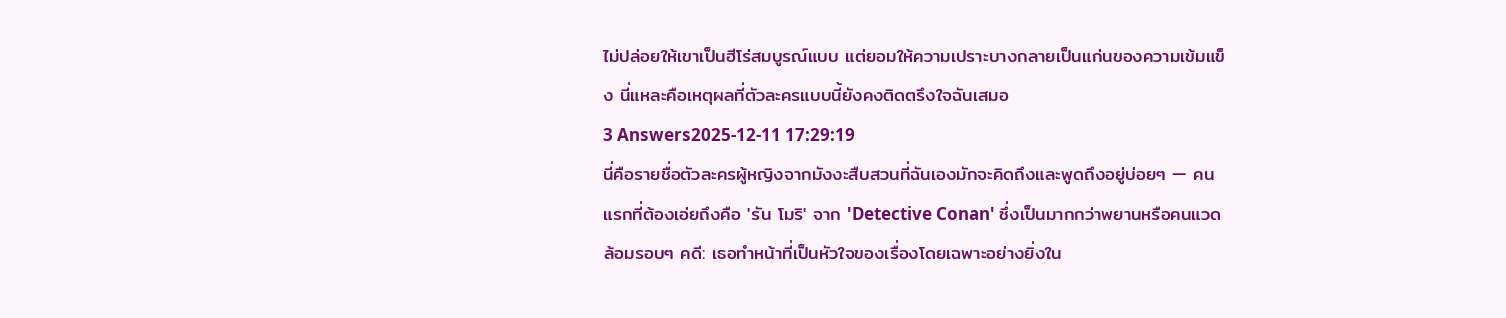ไม่ปล่อยให้เขาเป็นฮีโร่สมบูรณ์แบบ แต่ยอมให้ความเปราะบางกลายเป็นแก่นของความเข้มแข็ง นี่แหละคือเหตุผลที่ตัวละครแบบนี้ยังคงติดตรึงใจฉันเสมอ
3 Answers2025-12-11 17:29:19
นี่คือรายชื่อตัวละครผู้หญิงจากมังงะสืบสวนที่ฉันเองมักจะคิดถึงและพูดถึงอยู่บ่อยๆ — คนแรกที่ต้องเอ่ยถึงคือ 'รัน โมริ' จาก 'Detective Conan' ซึ่งเป็นมากกว่าพยานหรือคนแวดล้อมรอบๆ คดี: เธอทำหน้าที่เป็นหัวใจของเรื่องโดยเฉพาะอย่างยิ่งใน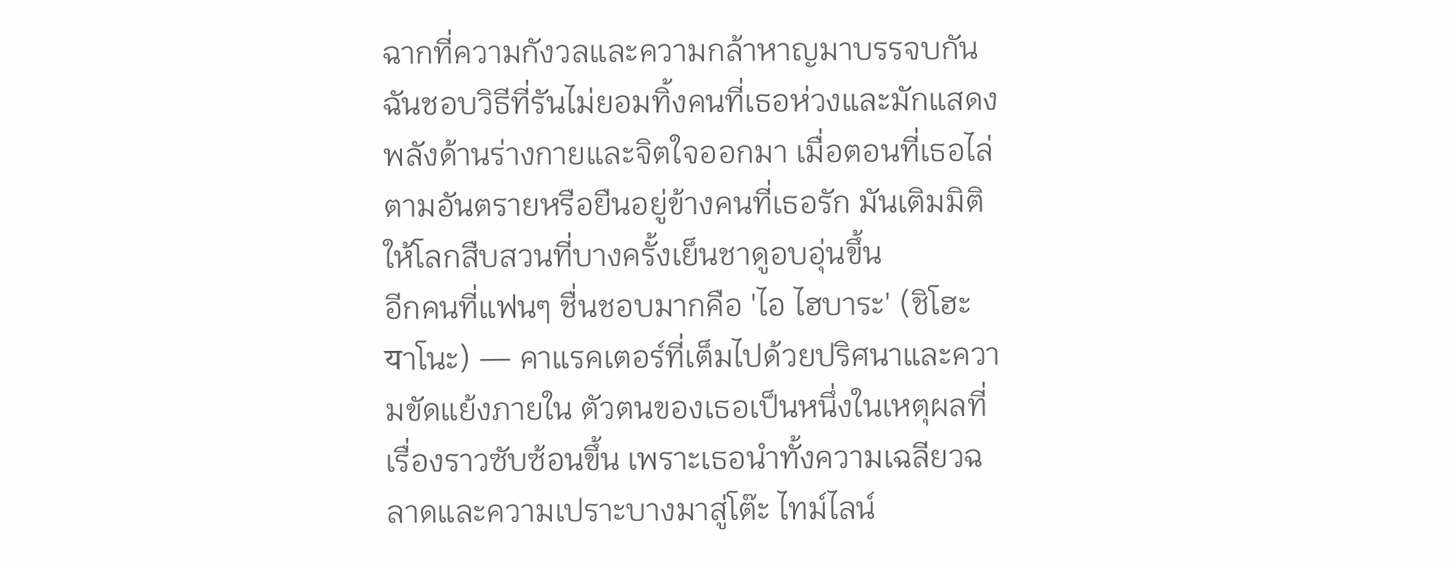ฉากที่ความกังวลและความกล้าหาญมาบรรจบกัน ฉันชอบวิธีที่รันไม่ยอมทิ้งคนที่เธอห่วงและมักแสดงพลังด้านร่างกายและจิตใจออกมา เมื่อตอนที่เธอไล่ตามอันตรายหรือยืนอยู่ข้างคนที่เธอรัก มันเติมมิติให้โลกสืบสวนที่บางครั้งเย็นชาดูอบอุ่นขึ้น
อีกคนที่แฟนๆ ชื่นชอบมากคือ 'ไอ ไฮบาระ' (ชิโฮะ यาโนะ) — คาแรคเตอร์ที่เต็มไปด้วยปริศนาและความขัดแย้งภายใน ตัวตนของเธอเป็นหนึ่งในเหตุผลที่เรื่องราวซับซ้อนขึ้น เพราะเธอนำทั้งความเฉลียวฉลาดและความเปราะบางมาสู่โต๊ะ ไทม์ไลน์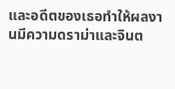และอดีตของเธอทำให้ผลงานมีความดราม่าและจินต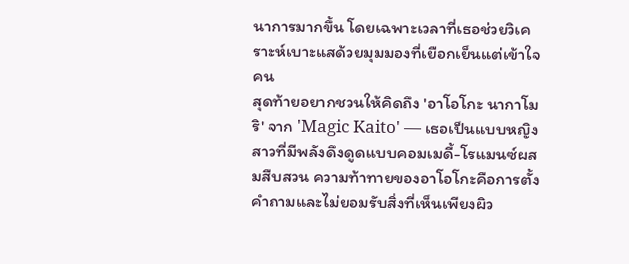นาการมากขึ้น โดยเฉพาะเวลาที่เธอช่วยวิเคราะห์เบาะแสด้วยมุมมองที่เยือกเย็นแต่เข้าใจคน
สุดท้ายอยากชวนให้คิดถึง 'อาโอโกะ นากาโมริ' จาก 'Magic Kaito' — เธอเป็นแบบหญิงสาวที่มีพลังดึงดูดแบบคอมเมดี้-โรแมนซ์ผสมสืบสวน ความท้าทายของอาโอโกะคือการตั้งคำถามและไม่ยอมรับสิ่งที่เห็นเพียงผิว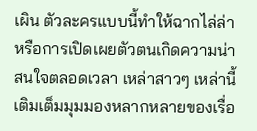เผิน ตัวละครแบบนี้ทำให้ฉากไล่ล่าหรือการเปิดเผยตัวตนเกิดความน่าสนใจตลอดเวลา เหล่าสาวๆ เหล่านี้เติมเต็มมุมมองหลากหลายของเรื่อ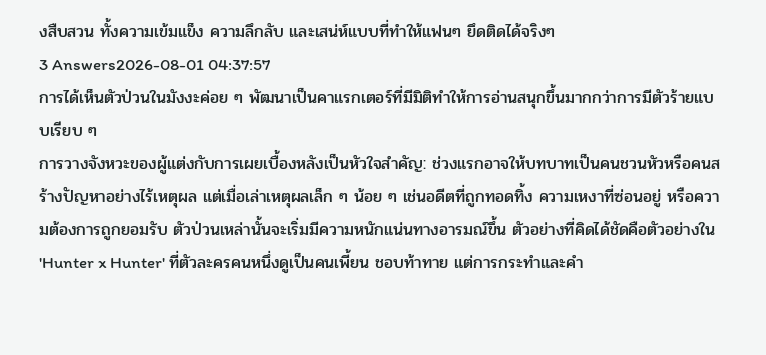งสืบสวน ทั้งความเข้มแข็ง ความลึกลับ และเสน่ห์แบบที่ทำให้แฟนๆ ยึดติดได้จริงๆ
3 Answers2026-08-01 04:37:57
การได้เห็นตัวป่วนในมังงะค่อย ๆ พัฒนาเป็นคาแรกเตอร์ที่มีมิติทำให้การอ่านสนุกขึ้นมากกว่าการมีตัวร้ายแบบเรียบ ๆ
การวางจังหวะของผู้แต่งกับการเผยเบื้องหลังเป็นหัวใจสำคัญ: ช่วงแรกอาจให้บทบาทเป็นคนชวนหัวหรือคนสร้างปัญหาอย่างไร้เหตุผล แต่เมื่อเล่าเหตุผลเล็ก ๆ น้อย ๆ เช่นอดีตที่ถูกทอดทิ้ง ความเหงาที่ซ่อนอยู่ หรือความต้องการถูกยอมรับ ตัวป่วนเหล่านั้นจะเริ่มมีความหนักแน่นทางอารมณ์ขึ้น ตัวอย่างที่คิดได้ชัดคือตัวอย่างใน 'Hunter x Hunter' ที่ตัวละครคนหนึ่งดูเป็นคนเพี้ยน ชอบท้าทาย แต่การกระทำและคำ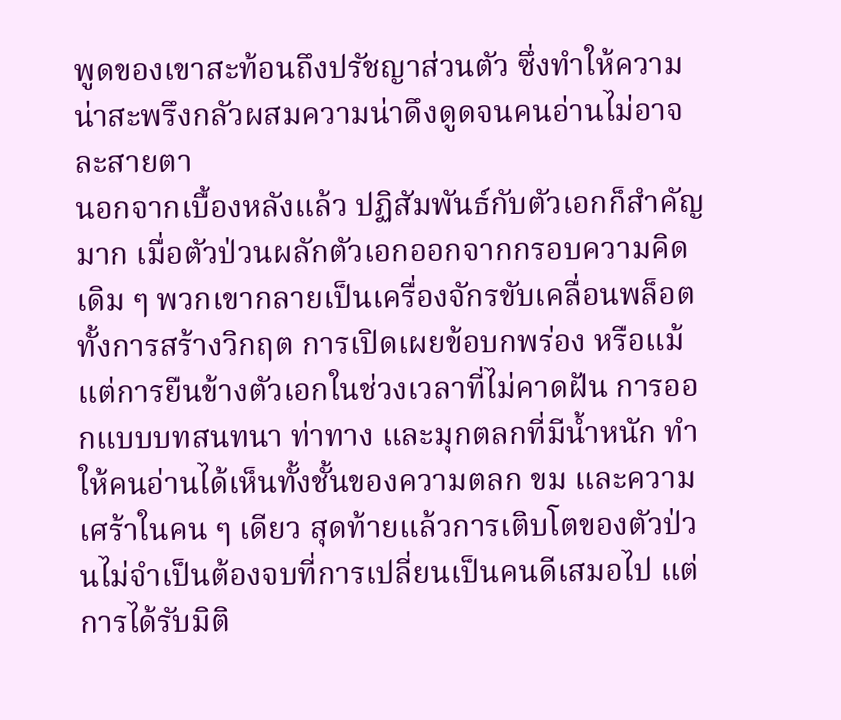พูดของเขาสะท้อนถึงปรัชญาส่วนตัว ซึ่งทำให้ความน่าสะพรึงกลัวผสมความน่าดึงดูดจนคนอ่านไม่อาจละสายตา
นอกจากเบื้องหลังแล้ว ปฏิสัมพันธ์กับตัวเอกก็สำคัญมาก เมื่อตัวป่วนผลักตัวเอกออกจากกรอบความคิดเดิม ๆ พวกเขากลายเป็นเครื่องจักรขับเคลื่อนพล็อต ทั้งการสร้างวิกฤต การเปิดเผยข้อบกพร่อง หรือแม้แต่การยืนข้างตัวเอกในช่วงเวลาที่ไม่คาดฝัน การออกแบบบทสนทนา ท่าทาง และมุกตลกที่มีน้ำหนัก ทำให้คนอ่านได้เห็นทั้งชั้นของความตลก ขม และความเศร้าในคน ๆ เดียว สุดท้ายแล้วการเติบโตของตัวป่วนไม่จำเป็นต้องจบที่การเปลี่ยนเป็นคนดีเสมอไป แต่การได้รับมิติ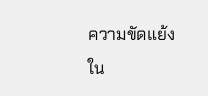ความขัดแย้งใน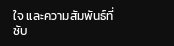ใจ และความสัมพันธ์ที่ซับ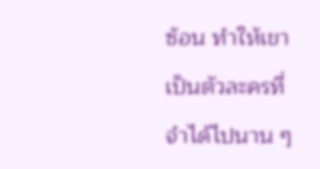ซ้อน ทำให้เขาเป็นตัวละครที่จำได้ไปนาน ๆ